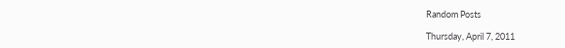Random Posts

Thursday, April 7, 2011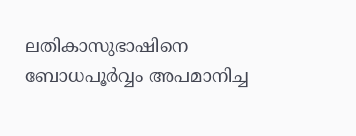ലതികാസുഭാഷിനെ ബോധപൂര്‍വ്വം അപമാനിച്ച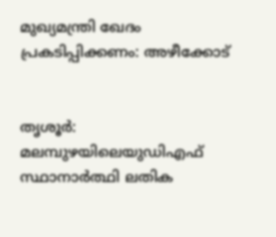മുഖ്യമന്ത്രി ഖേദം പ്രകടിപ്പിക്കണം: അഴീക്കോട്


തൃശൂര്‍: മലമ്പുഴയിലെയുഡിഎഫ് സ്ഥാനാര്‍ത്ഥി ലതിക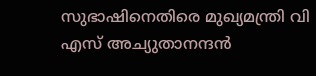സുഭാഷിനെതിരെ മുഖ്യമന്ത്രി വി എസ് അച്യുതാനന്ദന്‍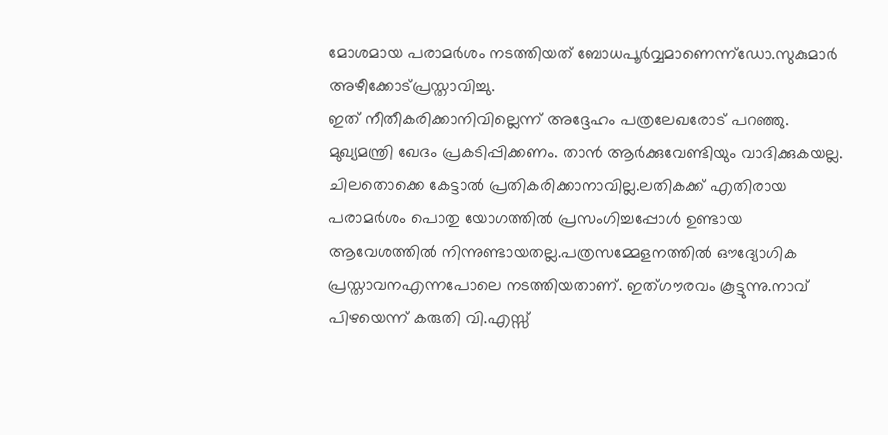മോശമായ പരാമര്‍ശം നടത്തിയത് ബോധപൂര്‍വ്വമാണെന്ന്‌ഡോ.സുകുമാര്‍ അഴീക്കോട്പ്രസ്താവിച്ചു.
ഇത്‌ നീതീകരിക്കാനിവില്ലെന്ന് അദ്ദേഹം പത്രലേഖരോട് പറഞ്ഞു. മുഖ്യമന്ത്രി ഖേദം പ്രകടിപ്പിക്കണം. താന്‍ ആര്‍ക്കുവേണ്ടിയും വാദിക്കുകയല്ല. ചിലതൊക്കെ കേട്ടാല്‍ പ്രതികരിക്കാനാവില്ല.ലതികക്ക് എതിരായ പരാമര്‍ശം പൊതു യോഗത്തില്‍ പ്രസംഗിച്ചപ്പോള്‍ ഉണ്ടായ ആവേശത്തില്‍ നിന്നുണ്ടായതല്ല.പത്രസമ്മേളനത്തില്‍ ഔദ്യോഗിക പ്രസ്താവനഎന്നപോലെ നടത്തിയതാണ്. ഇത്ഗൗരവം കൂട്ടുന്നു.നാവ് പിഴയെന്ന് കരുതി വി.എസ്സ്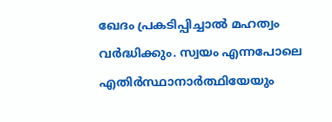ഖേദം പ്രകടിപ്പിച്ചാല്‍ മഹത്വം വര്‍ദ്ധിക്കും. സ്വയം എന്നപോലെ എതിര്‍സ്ഥാനാര്‍ത്ഥിയേയും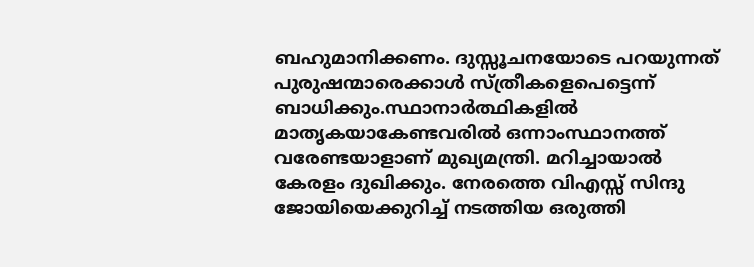ബഹുമാനിക്കണം. ദുസ്സൂചനയോടെ പറയുന്നത് പുരുഷന്മാരെക്കാള്‍ സ്ത്രീകളെപെട്ടെന്ന് ബാധിക്കും.സ്ഥാനാര്‍ത്ഥികളില്‍ മാതൃകയാകേണ്ടവരില്‍ ഒന്നാംസ്ഥാനത്ത് വരേണ്ടയാളാണ് മുഖ്യമന്ത്രി. മറിച്ചായാല്‍ കേരളം ദുഖിക്കും. നേരത്തെ വിഎസ്സ് സിന്ദു ജോയിയെക്കുറിച്ച് നടത്തിയ ഒരുത്തി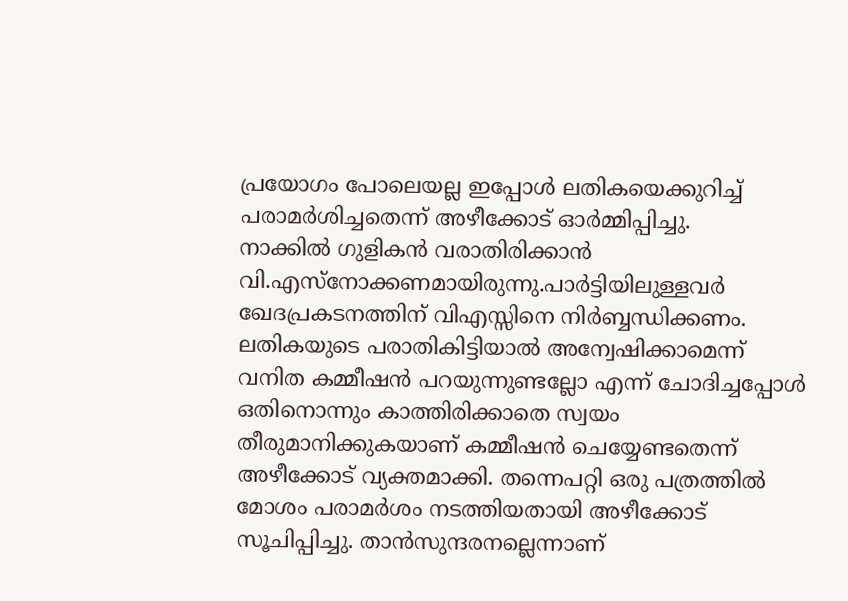പ്രയോഗം പോലെയല്ല ഇപ്പോള്‍ ലതികയെക്കുറിച്ച് പരാമര്‍ശിച്ചതെന്ന് അഴീക്കോട് ഓര്‍മ്മിപ്പിച്ചു.
നാക്കില്‍ ഗുളികന്‍ വരാതിരിക്കാന്‍ വി.എസ്‌നോക്കണമായിരുന്നു.പാര്‍ട്ടിയിലുള്ളവര്‍ ഖേദപ്രകടനത്തിന് വിഎസ്സിനെ നിര്‍ബ്ബന്ധിക്കണം. ലതികയുടെ പരാതികിട്ടിയാല്‍ അന്വേഷിക്കാമെന്ന് വനിത കമ്മീഷന്‍ പറയുന്നുണ്ടല്ലോ എന്ന് ചോദിച്ചപ്പോള്‍ ഒതിനൊന്നും കാത്തിരിക്കാതെ സ്വയം തീരുമാനിക്കുകയാണ് കമ്മീഷന്‍ ചെയ്യേണ്ടതെന്ന് അഴീക്കോട് വ്യക്തമാക്കി. തന്നെപറ്റി ഒരു പത്രത്തില്‍ മോശം പരാമര്‍ശം നടത്തിയതായി അഴീക്കോട് സൂചിപ്പിച്ചു. താന്‍സുന്ദരനല്ലെന്നാണ്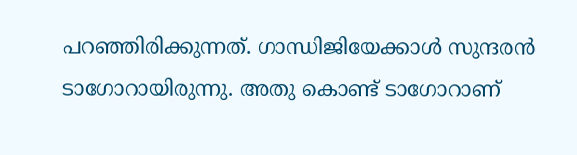പറഞ്ഞിരിക്കുന്നത്. ഗാന്ധിജിയേക്കാള്‍ സുന്ദരന്‍ ടാഗോറായിരുന്നു. അതു കൊണ്ട് ടാഗോറാണ്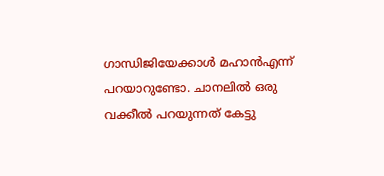ഗാന്ധിജിയേക്കാള്‍ മഹാന്‍എന്ന് പറയാറുണ്ടോ. ചാനലില്‍ ഒരു വക്കീല്‍ പറയുന്നത് കേട്ടു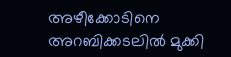അഴീക്കോടിനെ അറബിക്കടലില്‍ മുക്കി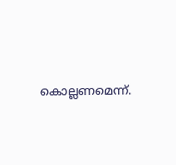കൊല്ലണമെന്ന്.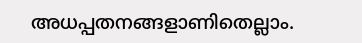അധപ്പതനങ്ങളാണിതെല്ലാം.